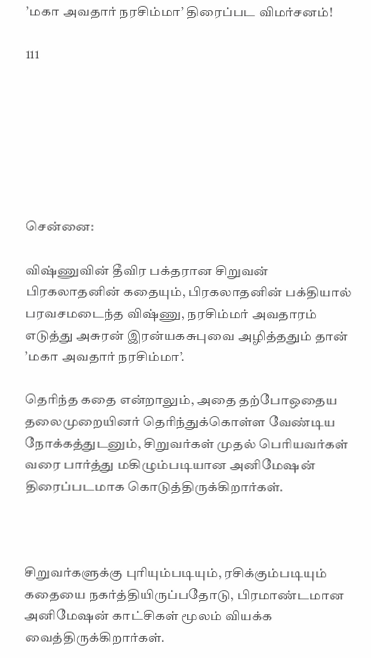’மகா அவதார் நரசிம்மா’ திரைப்பட விமர்சனம்!

111







சென்னை:

விஷ்ணுவின் தீவிர பக்தரான சிறுவன் பிரகலாதனின் கதையும், பிரகலாதனின் பக்தியால் பரவசமடைந்த விஷ்ணு, நரசிம்மர் அவதாரம் எடுத்து அசுரன் இரன்யகசுபுவை அழித்ததும் தான் ’மகா அவதார் நரசிம்மா’.

தெரிந்த கதை என்றாலும், அதை தற்போஒதைய தலைமுறையினர் தெரிந்துக்கொள்ள வேண்டிய நோக்கத்துடனும், சிறுவர்கள் முதல் பெரியவர்கள் வரை பார்த்து மகிழும்படியான அனிமேஷன் திரைப்படமாக கொடுத்திருக்கிறார்கள்.



சிறுவர்களுக்கு புரியும்படியும், ரசிக்கும்படியும் கதையை நகர்த்தியிருப்பதோடு, பிரமாண்டமான அனிமேஷன் காட்சிகள் மூலம் வியக்க வைத்திருக்கிறார்கள்.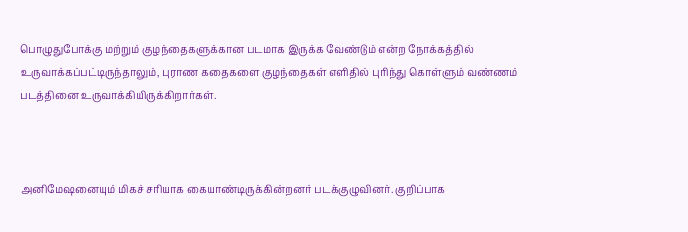பொழுதுபோக்கு மற்றும் குழந்தைகளுக்கான படமாக இருக்க வேண்டும் என்ற நோக்கத்தில் உருவாக்கப்பட்டிருந்தாலும், புராண கதைகளை குழந்தைகள் எளிதில் புரிந்து கொள்ளும் வண்ணம் படத்தினை உருவாக்கியிருக்கிறார்கள்.



அனிமேஷனையும் மிகச் சரியாக கையாண்டிருக்கின்றனர் படக்குழுவினர். குறிப்பாக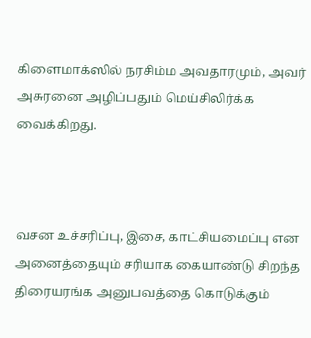கிளைமாக்ஸில் நரசிம்ம அவதாரமும், அவர் அசுரனை அழிப்பதும் மெய்சிலிர்க்க வைக்கிறது.



வசன உச்சரிப்பு, இசை, காட்சியமைப்பு என அனைத்தையும் சரியாக கையாண்டு சிறந்த திரையரங்க அனுபவத்தை கொடுக்கும்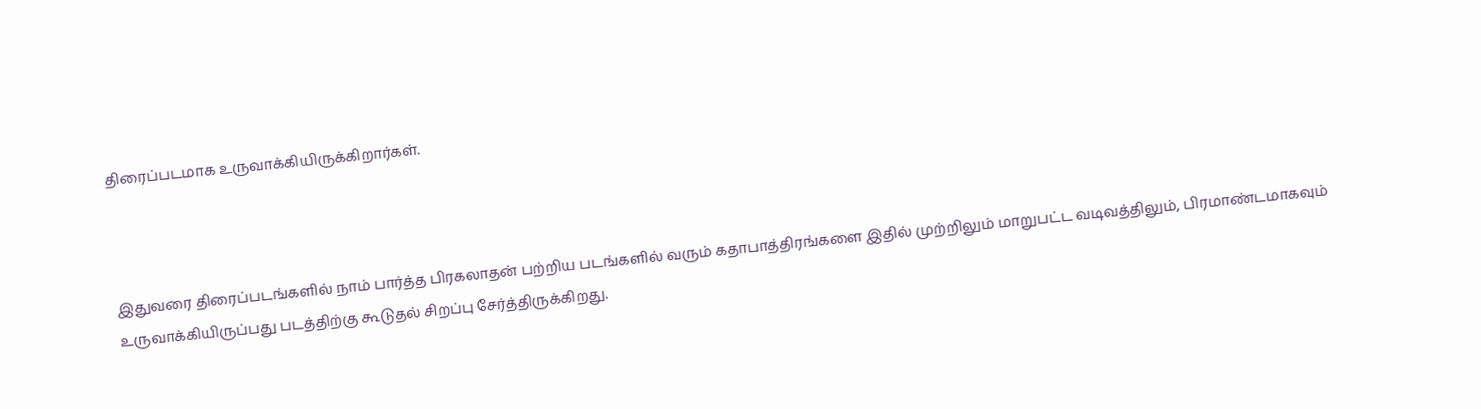திரைப்படமாக உருவாக்கியிருக்கிறார்கள்.



இதுவரை திரைப்படங்களில் நாம் பார்த்த பிரகலாதன் பற்றிய படங்களில் வரும் கதாபாத்திரங்களை இதில் முற்றிலும் மாறுபட்ட வடிவத்திலும், பிரமாண்டமாகவும் உருவாக்கியிருப்பது படத்திற்கு கூடுதல் சிறப்பு சேர்த்திருக்கிறது.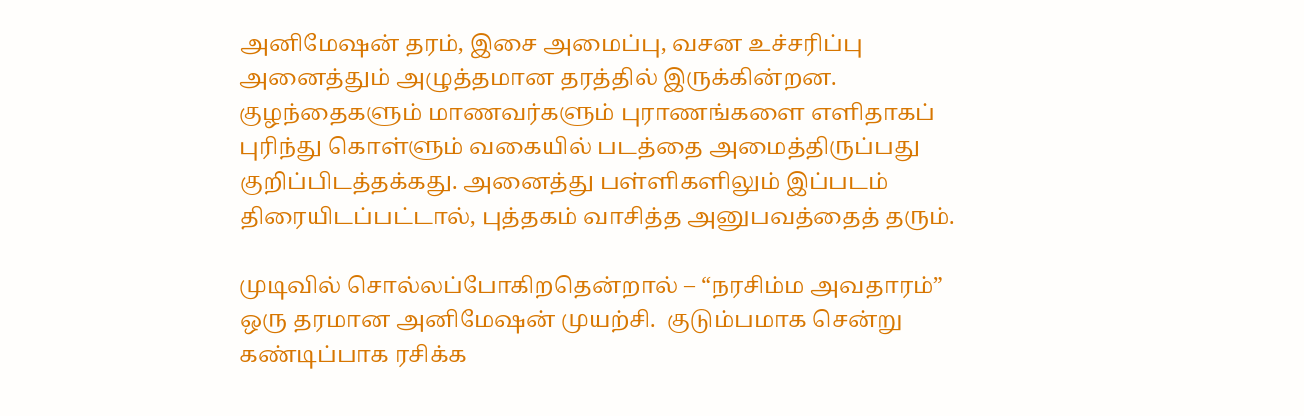அனிமேஷன் தரம், இசை அமைப்பு, வசன உச்சரிப்பு அனைத்தும் அழுத்தமான தரத்தில் இருக்கின்றன. குழந்தைகளும் மாணவர்களும் புராணங்களை எளிதாகப் புரிந்து கொள்ளும் வகையில் படத்தை அமைத்திருப்பது குறிப்பிடத்தக்கது. அனைத்து பள்ளிகளிலும் இப்படம் திரையிடப்பட்டால், புத்தகம் வாசித்த அனுபவத்தைத் தரும்.

முடிவில் சொல்லப்போகிறதென்றால் – “நரசிம்ம அவதாரம்” ஒரு தரமான அனிமேஷன் முயற்சி.  குடும்பமாக சென்று  கண்டிப்பாக ரசிக்க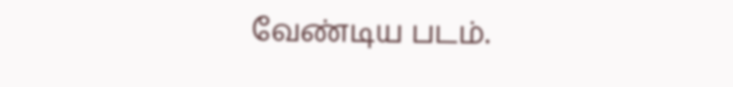வேண்டிய படம்.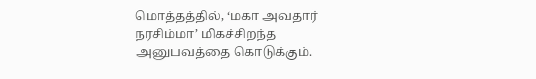மொத்தத்தில், ‘மகா அவதார் நரசிம்மா’ மிகச்சிறந்த  அனுபவத்தை கொடுக்கும்.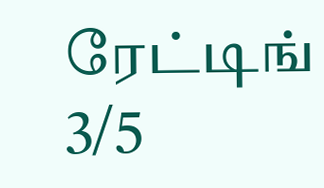ரேட்டிங் 3/5